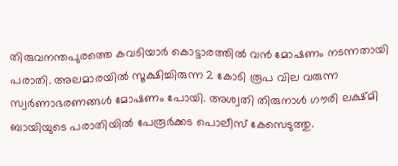തിരുവനന്തപുരത്തെ കവടിയാർ കൊട്ടാരത്തില്‍ വൻ മോഷണം നടന്നതായി പരാതി. അലമാരയില്‍ സൂക്ഷിച്ചിരുന്ന 2 കോടി രൂപ വില വരുന്ന സ്വർണാഭരണങ്ങള്‍ മോഷണം പോയി. അശ്വതി തിരുനാള്‍ ഗൗരി ലക്ഷ്മി ബായിയുടെ പരാതിയില്‍ പേരൂർക്കട പൊലീസ് കേസെടുത്തു.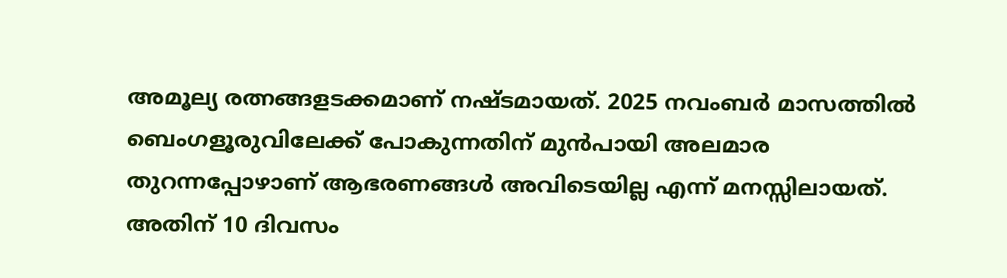അമൂല്യ രത്നങ്ങളടക്കമാണ് നഷ്ടമായത്. 2025 നവംബർ മാസത്തില്‍ ബെംഗളൂരുവിലേക്ക് പോകുന്നതിന് മുൻപായി അലമാര തുറന്നപ്പോഴാണ് ആഭരണങ്ങള്‍ അവിടെയില്ല എന്ന് മനസ്സിലായത്. അതിന് 10 ദിവസം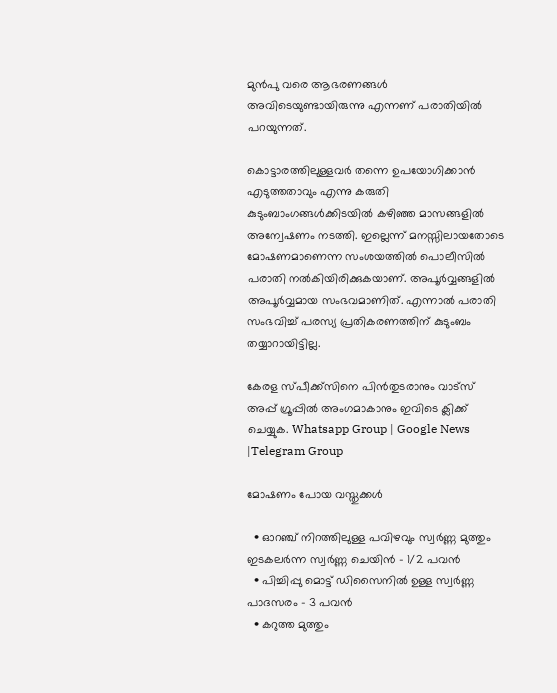മുൻപു വരെ ആഭരണങ്ങള്‍ അവിടെയുണ്ടായിരുന്നു എന്നണ് പരാതിയില്‍ പറയുന്നത്.

കൊട്ടാരത്തിലുള്ളവർ തന്നെ ഉപയോഗിക്കാൻ എടുത്തതാവും എന്നു കരുതി കുടുംബാംഗങ്ങള്‍ക്കിടയില്‍ കഴിഞ്ഞ മാസങ്ങളില്‍ അന്വേഷണം നടത്തി. ഇല്ലെന്ന് മനസ്സിലായതോടെ മോഷണമാണെന്ന സംശയത്തില്‍ പൊലീസില്‍ പരാതി നല്‍കിയിരിക്കുകയാണ്. അപൂർവ്വങ്ങളില്‍ അപൂർവ്വമായ സംഭവമാണിത്. എന്നാല്‍ പരാതി സംഭവിച്ച്‌ പരസ്യ പ്രതികരണത്തിന് കുടുംബം തയ്യാറായിട്ടില്ല.

കേരള സ്പീക്ക്സിനെ പിൻതുടരാനും വാട്സ് അപ്പ് ഗ്രൂപ്പിൽ അംഗമാകാനും ഇവിടെ ക്ലിക്ക് ചെയ്യുക. Whatsapp Group | Google News |Telegram Group

മോഷണം പോയ വസ്തുക്കൾ

  • ഓറഞ്ച് നിറത്തിലുള്ള പവിഴവും സ്വർണ്ണ മുത്തും ഇടകലർന്ന സ്വർണ്ണ ചെയിൻ – 1/2 പവൻ
  • പിച്ചിപ്പു മൊട്ട് ഡിസൈനില്‍ ഉള്ള സ്വർണ്ണ പാദസരം – 3 പവൻ
  • കറുത്ത മുത്തും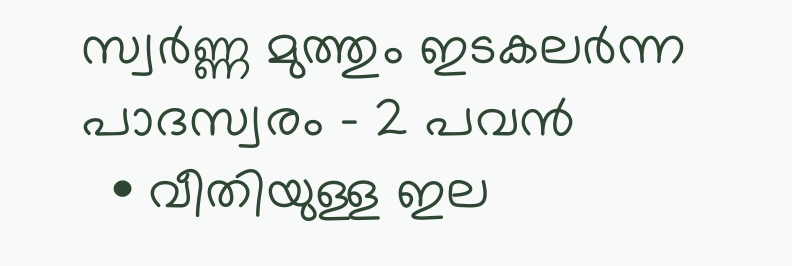സ്വർണ്ണ മുത്തും ഇടകലർന്ന പാദസ്വരം – 2 പവൻ
  • വീതിയുള്ള ഇല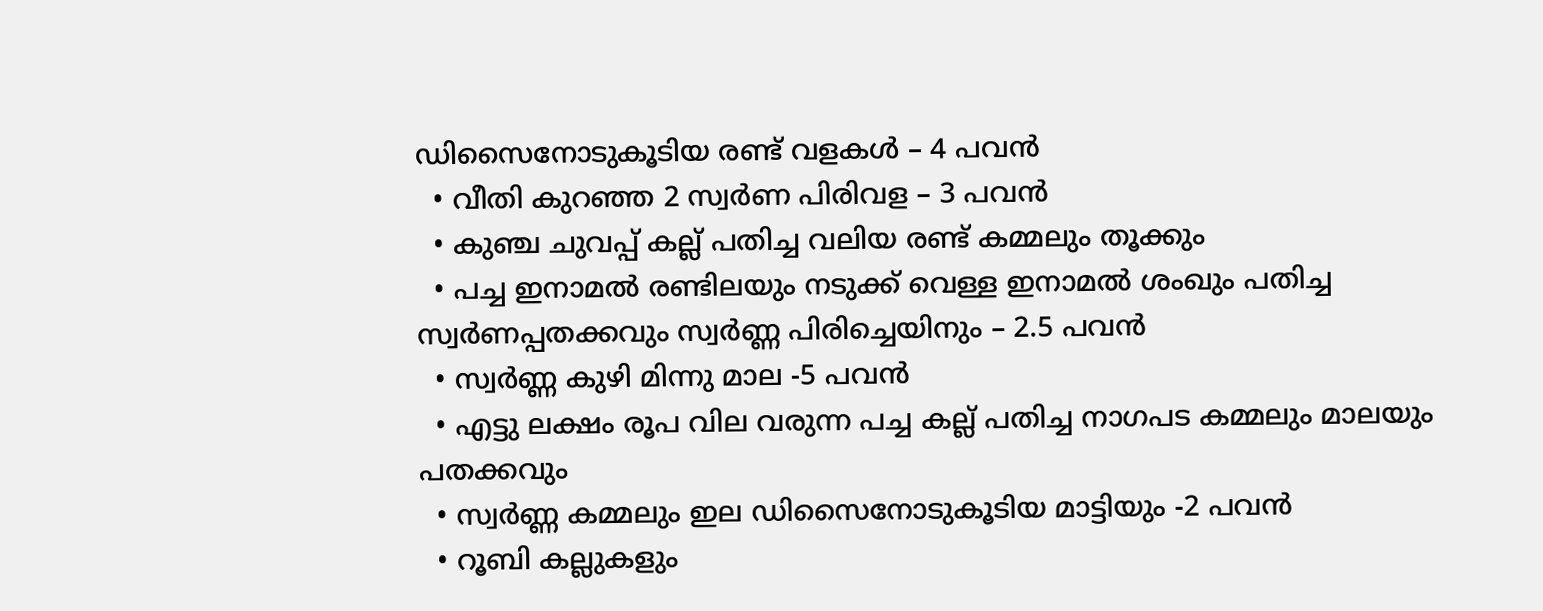ഡിസൈനോടുകൂടിയ രണ്ട് വളകള്‍ – 4 പവൻ
  • വീതി കുറഞ്ഞ 2 സ്വർണ പിരിവള – 3 പവൻ
  • കുഞ്ച ചുവപ്പ് കല്ല് പതിച്ച വലിയ രണ്ട് കമ്മലും തൂക്കും
  • പച്ച ഇനാമല്‍ രണ്ടിലയും നടുക്ക് വെള്ള ഇനാമല്‍ ശംഖും പതിച്ച സ്വർണപ്പതക്കവും സ്വർണ്ണ പിരിച്ചെയിനും – 2.5 പവൻ
  • സ്വർണ്ണ കുഴി മിന്നു മാല -5 പവൻ
  • എട്ടു ലക്ഷം രൂപ വില വരുന്ന പച്ച കല്ല് പതിച്ച നാഗപട കമ്മലും മാലയും പതക്കവും
  • സ്വർണ്ണ കമ്മലും ഇല ഡിസൈനോടുകൂടിയ മാട്ടിയും -2 പവൻ
  • റൂബി കല്ലുകളും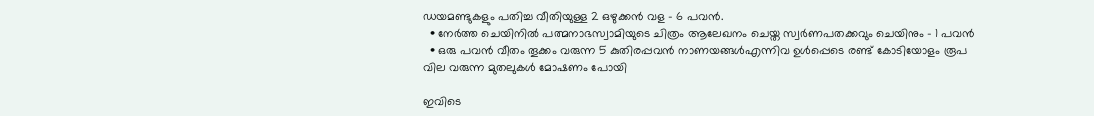ഡയമണ്ടുകളും പതിച്ച വീതിയുള്ള 2 ഒഴുക്കൻ വള – 6 പവൻ.
  • നേർത്ത ചെയിനില്‍ പത്മനാഭസ്വാമിയുടെ ചിത്രം ആലേഖനം ചെയ്ത സ്വർണപതക്കവും ചെയിനും – 1 പവൻ
  • ഒരു പവൻ വീതം തൂക്കം വരുന്ന 5 കുതിരപ്പവൻ നാണയങ്ങള്‍എന്നിവ ഉള്‍പ്പെടെ രണ്ട് കോടിയോളം രൂപ വില വരുന്ന മുതലുകള്‍ മോഷണം പോയി

ഇവിടെ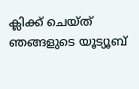ക്ലിക്ക് ചെയ്ത് ഞങ്ങളുടെ യൂട്യൂബ്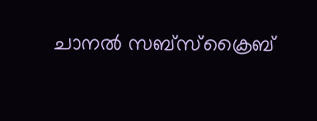ചാനൽ സബ്സ്ക്രൈബ്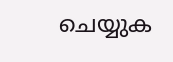ചെയ്യുക